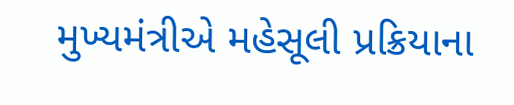મુખ્યમંત્રીએ મહેસૂલી પ્રક્રિયાના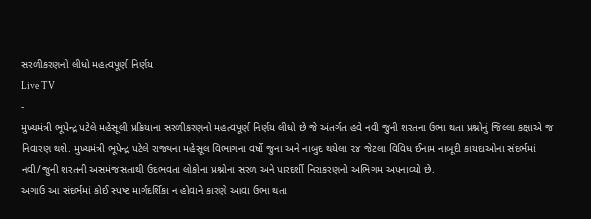સરળીકરણનો લીધો મહત્વપૂર્ણ નિર્ણય
Live TV
-
મુખ્યમંત્રી ભૂપેન્દ્ર પટેલે મહેસૂલી પ્રક્રિયાના સરળીકરણનો મહત્વપૂર્ણ નિર્ણય લીધો છે જે અંતર્ગત હવે નવી જુની શરતના ઉભા થતા પ્રશ્નોનું જિલ્લા કક્ષાએ જ નિવારણ થશે. મુખ્યમંત્રી ભૂપેન્દ્ર પટેલે રાજ્યના મહેસૂલ વિભાગના વર્ષો જુના અને નાબુદ થયેલા ૨૪ જેટલા વિવિધ ઈનામ નાબૂદી કાયદાઓના સંદર્ભમાં નવી/જુની શરતની અસમંજસતાથી ઉદભવતા લોકોના પ્રશ્નોના સરળ અને પારદર્શી નિરાકરણનો અભિગમ અપનાવ્યો છે.
અગાઉ આ સંદર્ભમાં કોઈ સ્પષ્ટ માર્ગદર્શિકા ન હોવાને કારણે આવા ઉભા થતા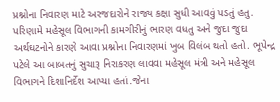પ્રશ્નોના નિવારણ માટે અરજદારોને રાજ્ય કક્ષા સુધી આવવું પડતું હતુ. પરિણામે મહેસૂલ વિભાગની કામગીરીનું ભારણ વધતુ અને જુદા જુદા અર્થઘટનોને કારણે આવા પ્રશ્નોના નિવારણમાં ખુબ વિલંબ થતો હતો. ભૂપેન્દ્ર પટેલે આ બાબતનું સુચારૂ નિરાકરણ લાવવા મહેસૂલ મંત્રી અને મહેસૂલ વિભાગને દિશાનિર્દેશ આપ્યા હતાં.જેના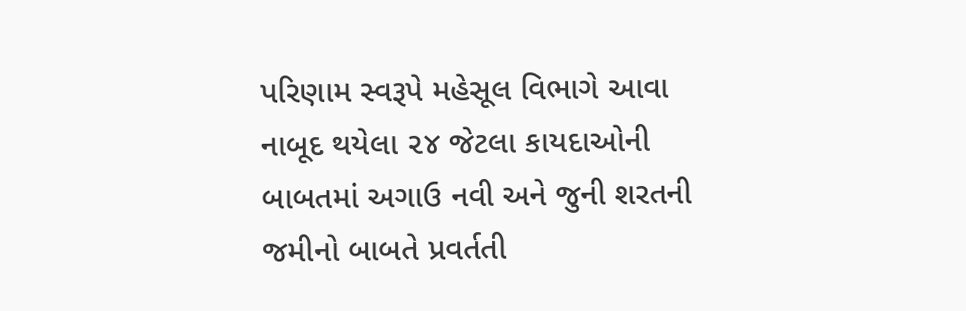પરિણામ સ્વરૂપે મહેસૂલ વિભાગે આવા નાબૂદ થયેલા ૨૪ જેટલા કાયદાઓની બાબતમાં અગાઉ નવી અને જુની શરતની જમીનો બાબતે પ્રવર્તતી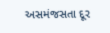અસમંજસતા દૂર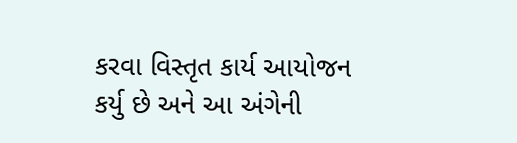કરવા વિસ્તૃત કાર્ય આયોજન કર્યુ છે અને આ અંગેની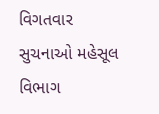વિગતવાર સુચનાઓ મહેસૂલ વિભાગ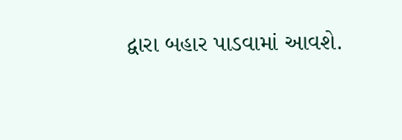દ્વારા બહાર પાડવામાં આવશે.